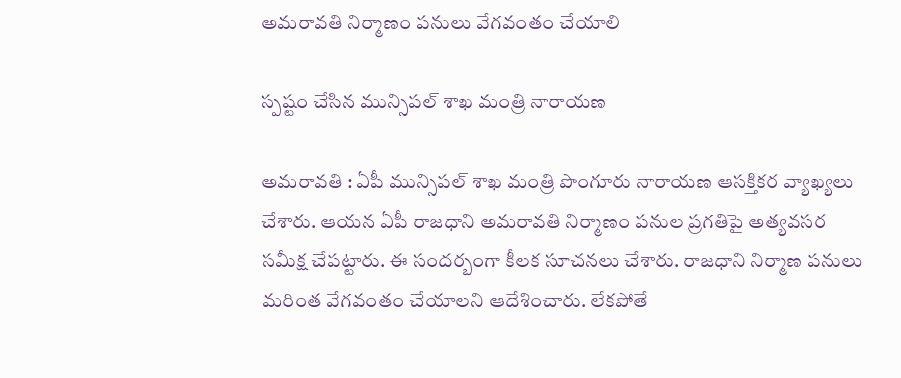అమ‌రావ‌తి నిర్మాణం ప‌నులు వేగ‌వంతం చేయాలి

స్ప‌ష్టం చేసిన మున్సిప‌ల్ శాఖ మంత్రి నారాయ‌ణ

అమరావతి : ఏపీ మున్సిప‌ల్ శాఖ మంత్రి పొంగూరు నారాయ‌ణ ఆస‌క్తిక‌ర వ్యాఖ్య‌లు చేశారు. ఆయ‌న ఏపీ రాజ‌ధాని అమ‌రావ‌తి నిర్మాణం ప‌నుల ప్ర‌గతిపై అత్య‌వ‌స‌ర స‌మీక్ష చేప‌ట్టారు. ఈ సంద‌ర్బంగా కీల‌క సూచ‌న‌లు చేశారు. రాజధాని నిర్మాణ పనులు మ‌రింత వేగ‌వంతం చేయాల‌ని ఆదేశించారు. లేక‌పోతే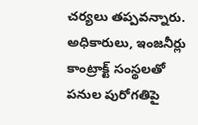చ‌ర్య‌లు త‌ప్ప‌వ‌న్నారు. అధికారులు, ఇంజనీర్లు కాంట్రాక్ట్ సంస్థలతో పనుల పురోగతిపై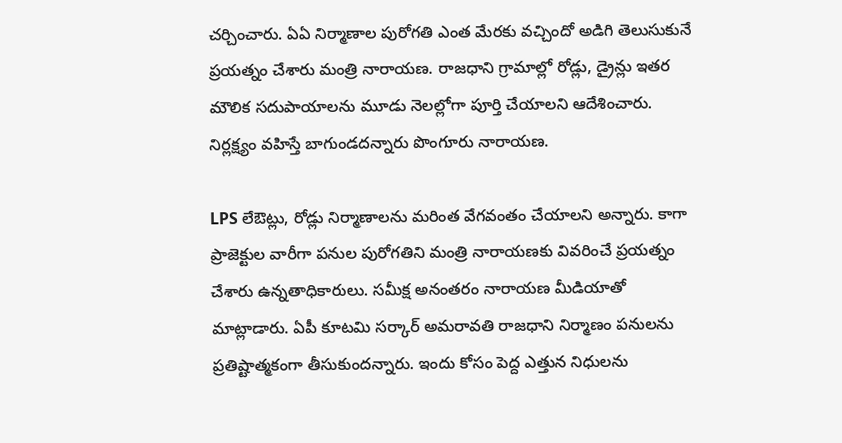చర్చించారు. ఏఏ నిర్మాణాల పురోగతి ఎంత మేరకు వచ్చిందో అడిగి తెలుసుకునే ప్ర‌య‌త్నం చేశారు మంత్రి నారాయణ. రాజధాని గ్రామాల్లో రోడ్లు, డ్రైన్లు ఇతర మౌలిక సదుపాయాలను మూడు నెలల్లోగా పూర్తి చేయాలని ఆదేశించారు. నిర్ల‌క్ష్యం వ‌హిస్తే బాగుండ‌ద‌న్నారు పొంగూరు నారాయ‌ణ‌.

LPS లేఔట్లు, రోడ్లు నిర్మాణాలను మరింత వేగవంతం చేయాలని అన్నారు. కాగా ప్రాజెక్టుల వారీగా పనుల పురోగతిని మంత్రి నారాయణకు వివరించే ప్ర‌య‌త్నం చేశారు ఉన్న‌తాధికారులు. స‌మీక్ష అనంత‌రం నారాయ‌ణ మీడియాతో మాట్లాడారు. ఏపీ కూట‌మి స‌ర్కార్ అమ‌రావ‌తి రాజ‌ధాని నిర్మాణం ప‌నుల‌ను ప్ర‌తిష్టాత్మ‌కంగా తీసుకుంద‌న్నారు. ఇందు కోసం పెద్ద ఎత్తున నిధుల‌ను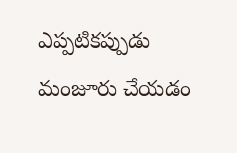ఎప్ప‌టిక‌ప్పుడు మంజూరు చేయ‌డం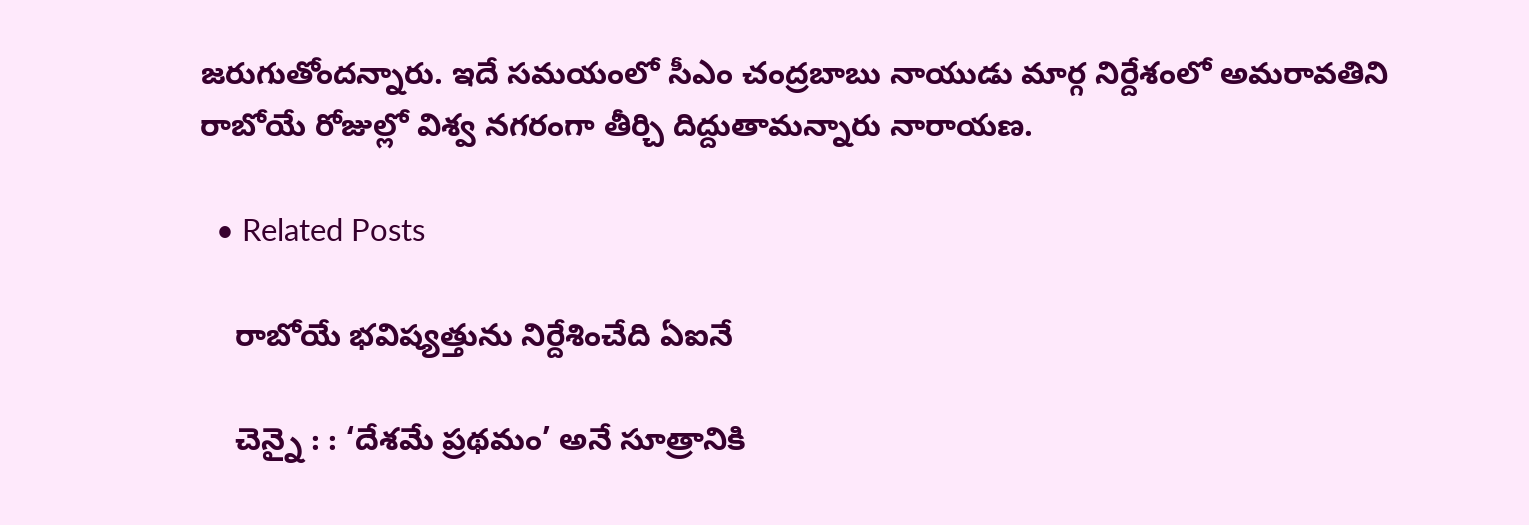జ‌రుగుతోంద‌న్నారు. ఇదే స‌మ‌యంలో సీఎం చంద్ర‌బాబు నాయుడు మార్గ నిర్దేశంలో అమ‌రావ‌తిని రాబోయే రోజుల్లో విశ్వ న‌గ‌రంగా తీర్చి దిద్దుతామ‌న్నారు నారాయ‌ణ‌.

  • Related Posts

    రాబోయే భ‌విష్య‌త్తును నిర్దేశించేది ఏఐనే

    చెన్నై : : ‘దేశమే ప్రథమం’ అనే సూత్రానికి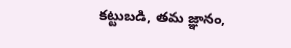కట్టుబడి, తమ జ్ఞానం,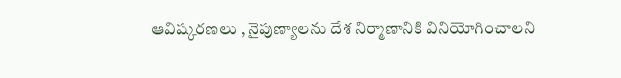ఆవిష్కరణలు , నైపుణ్యాలను దేశ నిర్మాణానికి వినియోగించాలని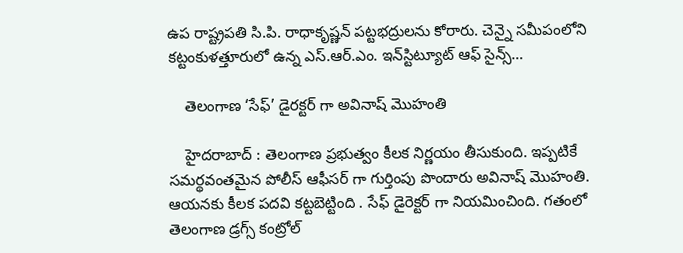ఉప రాష్ట్రపతి సి.పి. రాధాకృష్ణన్ పట్టభద్రులను కోరారు. చెన్నై సమీపంలోని కట్టంకుళత్తూరులో ఉన్న ఎస్.ఆర్.ఎం. ఇన్‌స్టిట్యూట్ ఆఫ్ సైన్స్…

    తెలంగాణ ‘సేఫ్’ డైర‌క్ట‌ర్ గా అవినాష్ మొహంతి

    హైద‌రాబాద్ : తెలంగాణ ప్ర‌భుత్వం కీల‌క నిర్ణ‌యం తీసుకుంది. ఇప్ప‌టికే స‌మ‌ర్థ‌వంత‌మైన పోలీస్ ఆఫీస‌ర్ గా గుర్తింపు పొందారు అవినాష్ మొహంతి. ఆయ‌న‌కు కీల‌క ప‌ద‌వి క‌ట్ట‌బెట్టింది . సేఫ్ డైరెక్ట‌ర్ గా నియ‌మించింది. గతంలో తెలంగాణ డ్రగ్స్ కంట్రోల్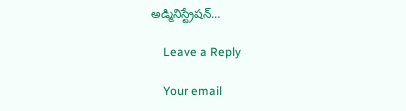అడ్మినిస్ట్రేషన్…

    Leave a Reply

    Your email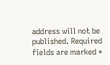address will not be published. Required fields are marked *